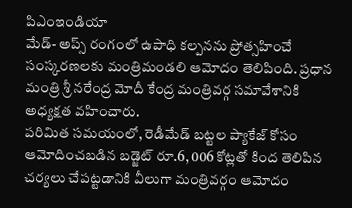పిఎంఇండియా
మేడ్- అప్స్ రంగంలో ఉపాధి కల్పనను ప్రోత్సహించే సంస్కరణలకు మంత్రిమండలి ఆమోదం తెలిపింది. ప్రధాన మంత్రి శ్రీ నరేంద్ర మోదీ కేంద్ర మంత్రివర్గ సమావేశానికి అధ్యక్షత వహించారు.
పరిమిత సమయంలో, రెడీమేడ్ బట్టల ప్యాకేజ్ కోసం ఆమోదించబడిన బడ్జెట్ రూ.6, 006 కోట్లతో కింద తెలిపిన చర్యలు చేపట్టడానికి వీలుగా మంత్రివర్గం ఆమోదం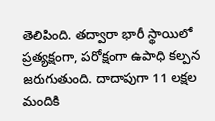తెలిపింది. తద్వారా భారీ స్థాయిలో ప్రత్యక్షంగా, పరోక్షంగా ఉపాధి కల్పన జరుగుతుంది. దాదాపుగా 11 లక్షల మందికి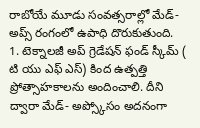రాబోయే మూడు సంవత్సరాల్లో మేడ్- అప్స్ రంగంలో ఉపాధి దొరుకుతుంది.
1. టెక్నాలజీ అప్ గ్రెడేషన్ ఫండ్ స్కీమ్ ( టి యు ఎఫ్ ఎస్) కింద ఉత్పత్తి ప్రోత్సాహకాలను అందించాలి. దీని ద్వారా మేడ్- అప్స్కోసం అదనంగా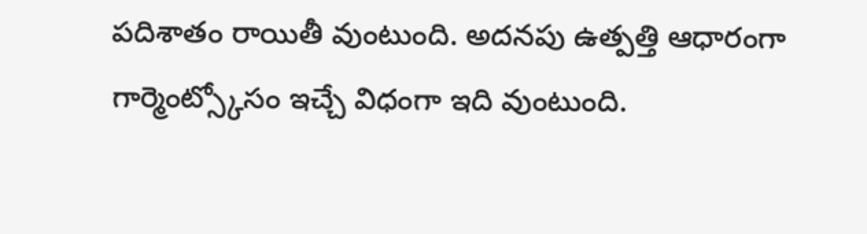పదిశాతం రాయితీ వుంటుంది. అదనపు ఉత్పత్తి ఆధారంగా గార్మెంట్స్కోసం ఇచ్చే విధంగా ఇది వుంటుంది.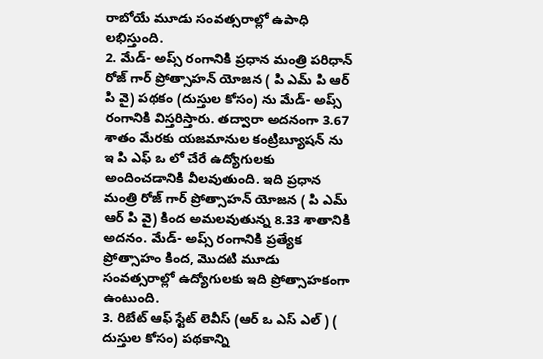రాబోయే మూడు సంవత్సరాల్లో ఉపాధి లభిస్తుంది.
2. మేడ్- అప్స్ రంగానికి ప్రధాన మంత్రి పరిధాన్ రోజ్ గార్ ప్రోత్సాహన్ యోజన ( పి ఎమ్ పి ఆర్ పి వై) పథకం (దుస్తుల కోసం) ను మేడ్- అప్స్ రంగానికి విస్తరిస్తారు. తద్వారా అదనంగా 3.67 శాతం మేరకు యజమానుల కంట్రిబ్యూషన్ ను ఇ పి ఎఫ్ ఒ లో చేరే ఉద్యోగులకు అందించడానికి వీలవుతుంది. ఇది ప్రధాన మంత్రి రోజ్ గార్ ప్రోత్సాహన్ యోజన ( పి ఎమ్ ఆర్ పి వై) కింద అమలవుతున్న 8.33 శాతానికి అదనం. మేడ్- అప్స్ రంగానికి ప్రత్యేక ప్రోత్సాహం కింద, మొదటి మూడు సంవత్సరాల్లో ఉద్యోగులకు ఇది ప్రోత్సాహకంగా ఉంటుంది.
3. రిబేట్ ఆఫ్ స్టేట్ లెవీస్ (ఆర్ ఒ ఎస్ ఎల్ ) ( దుస్తుల కోసం) పథకాన్ని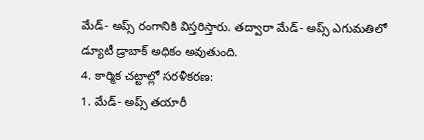మేడ్- అప్స్ రంగానికి విస్తరిస్తారు. తద్వారా మేడ్- అప్స్ ఎగుమతిలో డ్యూటీ డ్రాబాక్ అధికం అవుతుంది.
4. కార్మిక చట్టాల్లో సరళీకరణ:
1. మేడ్- అప్స్ తయారీ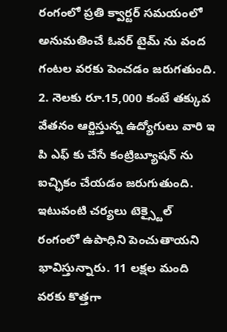రంగంలో ప్రతి క్వార్టర్ సమయంలో అనుమతించే ఓవర్ టైమ్ ను వంద గంటల వరకు పెంచడం జరుగతుంది.
2. నెలకు రూ.15,000 కంటే తక్కువ వేతనం ఆర్జిస్తున్న ఉద్యోగులు వారి ఇ పి ఎఫ్ కు చేసే కంట్రిబ్యూషన్ ను ఐచ్ఛికం చేయడం జరుగుతుంది.
ఇటువంటి చర్యలు టెక్స్టైల్ రంగంలో ఉపాధిని పెంచుతాయని భావిస్తున్నారు. 11 లక్షల మంది వరకు కొత్తగా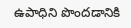ఉపాధిని పొందడానికి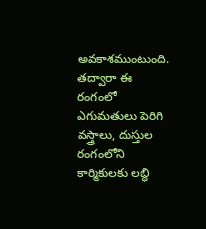అవకాశముంటుంది. తద్వారా ఈ రంగంలో ఎగుమతులు పెరిగి వస్త్రాలు, దుస్తుల రంగంలోని కార్మికులకు లబ్ధి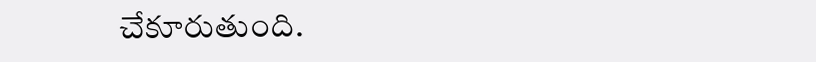చేకూరుతుంది.